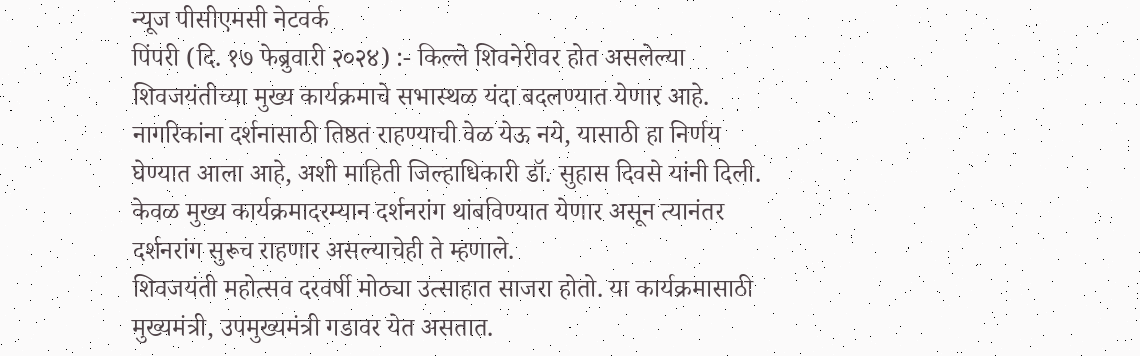न्यूज पीसीएमसी नेटवर्क
पिंपरी (दि. १७ फेब्रुवारी २०२४) :- किल्ले शिवनेरीवर होत असलेल्या शिवजयंतीच्या मुख्य कार्यक्रमाचे सभास्थळ यंदा बदलण्यात येणार आहे. नागरिकांना दर्शनासाठी तिष्ठत राहण्याची वेळ येऊ नये, यासाठी हा निर्णय घेण्यात आला आहे, अशी माहिती जिल्हाधिकारी डॉ. सुहास दिवसे यांनी दिली. केवळ मुख्य कार्यक्रमादरम्यान दर्शनरांग थांबविण्यात येणार असून त्यानंतर दर्शनरांग सुरूच राहणार असल्याचेही ते म्हणाले.
शिवजयंती महोत्सव दरवर्षी मोठ्या उत्साहात साजरा होतो. या कार्यक्रमासाठी मुख्यमंत्री, उपमुख्यमंत्री गडावर येत असतात.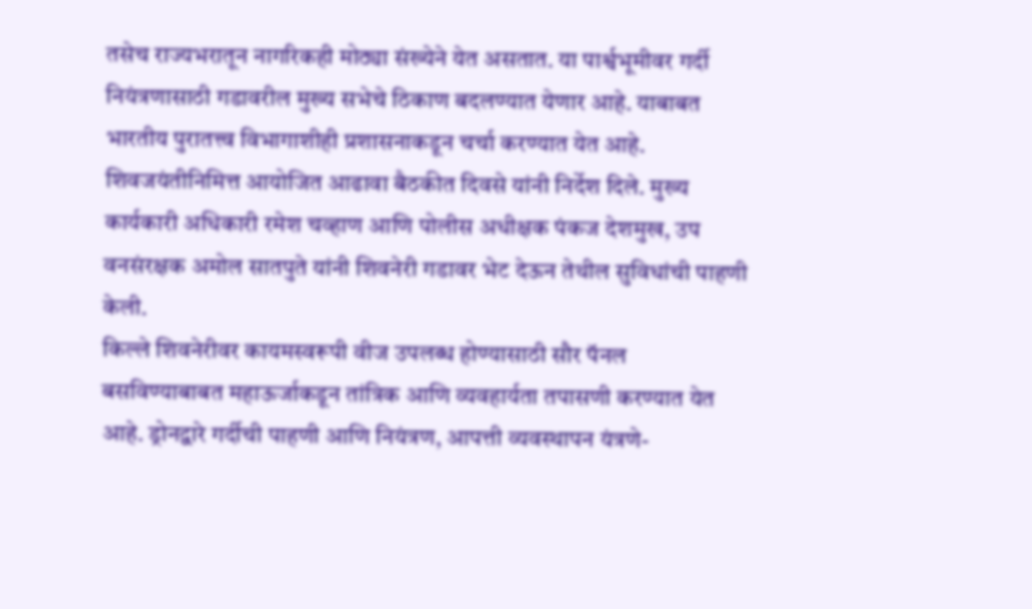तसेच राज्यभरातून नागरिकही मोठ्या संख्येने येत असतात. या पार्श्वभूमीवर गर्दी नियंत्रणासाठी गडावरील मुख्य सभेचे ठिकाण बदलण्यात येणार आहे. याबाबत भारतीय पुरातत्त्व विभागाशीही प्रशासनाकडून चर्चा करण्यात येत आहे. शिवजयंतीनिमित्त आयोजित आढावा बैठकीत दिवसे यांनी निर्देश दिले. मुख्य कार्यकारी अधिकारी रमेश चव्हाण आणि पोलीस अधीक्षक पंकज देशमुख, उप वनसंरक्षक अमोल सातपुते यांनी शिवनेरी गडावर भेट देऊन तेथील सुविधांची पाहणी केली.
किल्ले शिवनेरीवर कायमस्वरूपी वीज उपलब्ध होण्यासाठी सौर पॅनल बसविण्याबाबत महाऊर्जाकडून तांत्रिक आणि व्यवहार्यता तपासणी करण्यात येत आहे. ड्रोनद्वारे गर्दीची पाहणी आणि नियंत्रण, आपत्ती व्यवस्थापन यंत्रणे-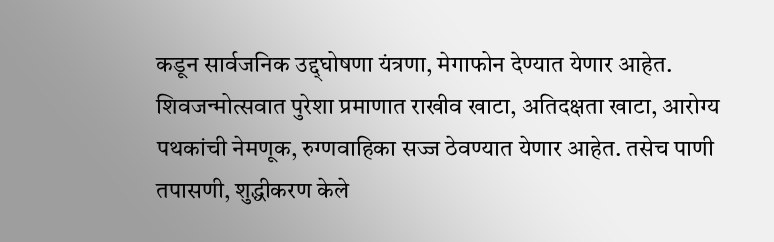कडून सार्वजनिक उद्द्घोषणा यंत्रणा, मेगाफोन देण्यात येणार आहेत. शिवजन्मोत्सवात पुरेशा प्रमाणात राखीव खाटा, अतिदक्षता खाटा, आरोग्य पथकांची नेमणूक, रुग्णवाहिका सज्ज ठेवण्यात येणार आहेत. तसेच पाणी तपासणी, शुद्धीकरण केले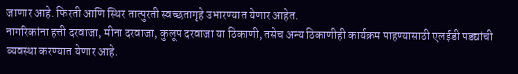जाणार आहे. फिरती आणि स्थिर तात्पुरती स्वच्छतागृहे उभारण्यात येणार आहेत.
नागरिकांना हत्ती दरवाजा, मीना दरवाजा, कुलूप दरवाजा या ठिकाणी, तसेच अन्य ठिकाणीही कार्यक्रम पाहण्यासाठी एलईडी पडद्यांची व्यवस्था करण्यात येणार आहे.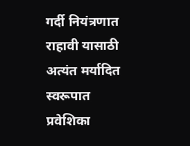गर्दी नियंत्रणात राहावी यासाठी अत्यंत मर्यादित स्वरूपात प्रवेशिका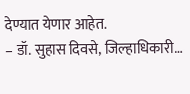देण्यात येणार आहेत.
– डॉ. सुहास दिवसे, जिल्हाधिकारी…